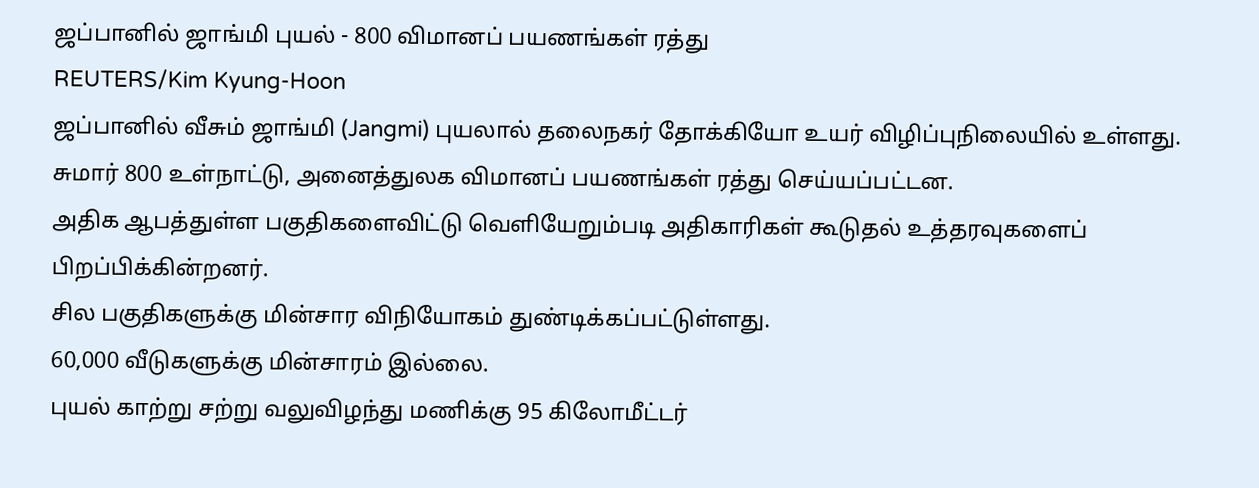ஜப்பானில் ஜாங்மி புயல் - 800 விமானப் பயணங்கள் ரத்து
REUTERS/Kim Kyung-Hoon
ஜப்பானில் வீசும் ஜாங்மி (Jangmi) புயலால் தலைநகர் தோக்கியோ உயர் விழிப்புநிலையில் உள்ளது.
சுமார் 800 உள்நாட்டு, அனைத்துலக விமானப் பயணங்கள் ரத்து செய்யப்பட்டன.
அதிக ஆபத்துள்ள பகுதிகளைவிட்டு வெளியேறும்படி அதிகாரிகள் கூடுதல் உத்தரவுகளைப் பிறப்பிக்கின்றனர்.
சில பகுதிகளுக்கு மின்சார விநியோகம் துண்டிக்கப்பட்டுள்ளது.
60,000 வீடுகளுக்கு மின்சாரம் இல்லை.
புயல் காற்று சற்று வலுவிழந்து மணிக்கு 95 கிலோமீட்டர்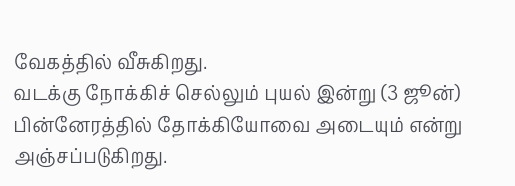வேகத்தில் வீசுகிறது.
வடக்கு நோக்கிச் செல்லும் புயல் இன்று (3 ஜூன்) பின்னேரத்தில் தோக்கியோவை அடையும் என்று அஞ்சப்படுகிறது.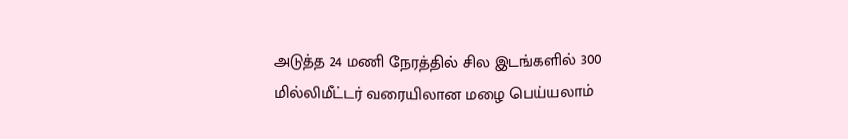அடுத்த 24 மணி நேரத்தில் சில இடங்களில் 300 மில்லிமீட்டர் வரையிலான மழை பெய்யலாம்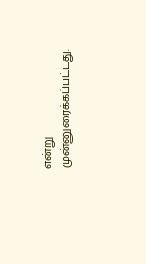என்று முன்னுரைக்கப்பட்டது.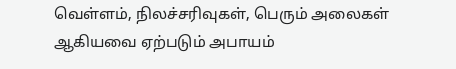வெள்ளம், நிலச்சரிவுகள், பெரும் அலைகள் ஆகியவை ஏற்படும் அபாயம்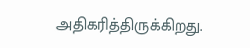அதிகரித்திருக்கிறது.